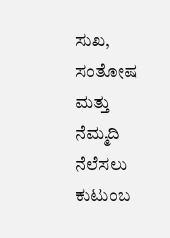ಸುಖ, ಸಂತೋಷ ಮತ್ತು ನೆಮ್ಮದಿ ನೆಲೆಸಲು ಕುಟುಂಬ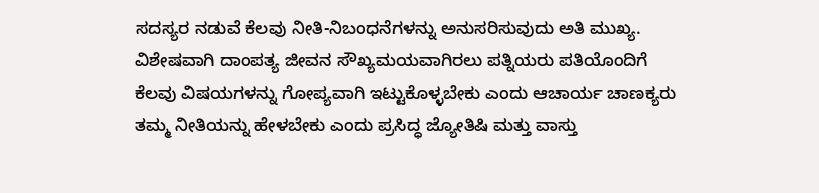ಸದಸ್ಯರ ನಡುವೆ ಕೆಲವು ನೀತಿ-ನಿಬಂಧನೆಗಳನ್ನು ಅನುಸರಿಸುವುದು ಅತಿ ಮುಖ್ಯ. ವಿಶೇಷವಾಗಿ ದಾಂಪತ್ಯ ಜೀವನ ಸೌಖ್ಯಮಯವಾಗಿರಲು ಪತ್ನಿಯರು ಪತಿಯೊಂದಿಗೆ ಕೆಲವು ವಿಷಯಗಳನ್ನು ಗೋಪ್ಯವಾಗಿ ಇಟ್ಟುಕೊಳ್ಳಬೇಕು ಎಂದು ಆಚಾರ್ಯ ಚಾಣಕ್ಯರು ತಮ್ಮ ನೀತಿಯನ್ನು ಹೇಳಬೇಕು ಎಂದು ಪ್ರಸಿದ್ಧ ಜ್ಯೋತಿಷಿ ಮತ್ತು ವಾಸ್ತು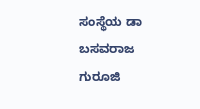ಸಂಸ್ಥೆಯ ಡಾ ಬಸವರಾಜ ಗುರೂಜಿ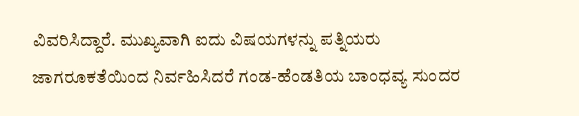ವಿವರಿಸಿದ್ದಾರೆ. ಮುಖ್ಯವಾಗಿ ಐದು ವಿಷಯಗಳನ್ನು ಪತ್ನಿಯರು ಜಾಗರೂಕತೆಯಿಂದ ನಿರ್ವಹಿಸಿದರೆ ಗಂಡ-ಹೆಂಡತಿಯ ಬಾಂಧವ್ಯ ಸುಂದರ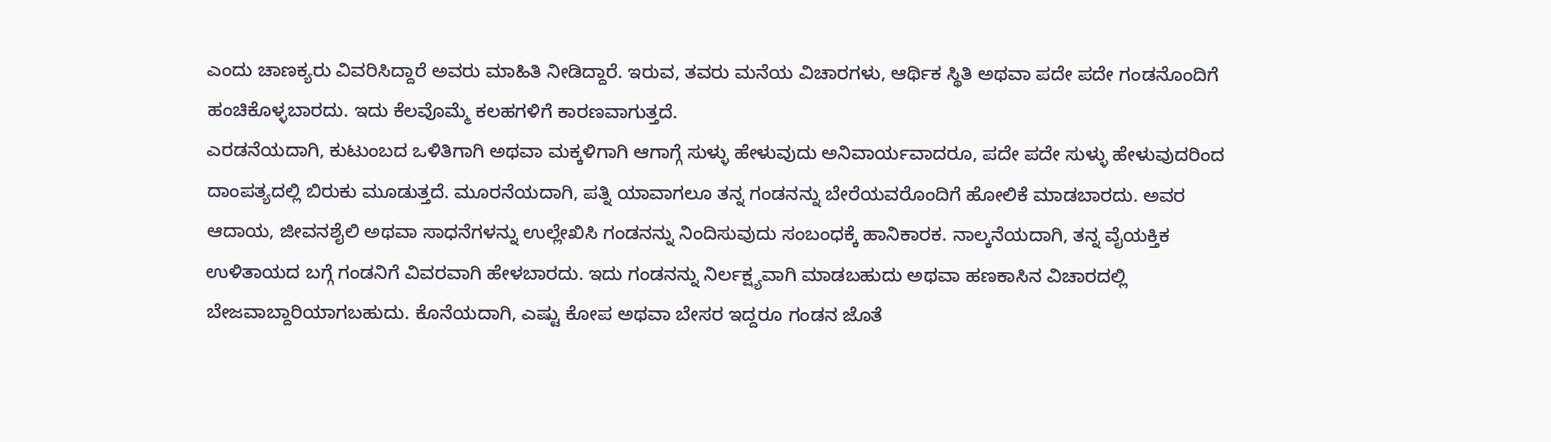ಎಂದು ಚಾಣಕ್ಯರು ವಿವರಿಸಿದ್ದಾರೆ ಅವರು ಮಾಹಿತಿ ನೀಡಿದ್ದಾರೆ. ಇರುವ, ತವರು ಮನೆಯ ವಿಚಾರಗಳು, ಆರ್ಥಿಕ ಸ್ಥಿತಿ ಅಥವಾ ಪದೇ ಪದೇ ಗಂಡನೊಂದಿಗೆ ಹಂಚಿಕೊಳ್ಳಬಾರದು. ಇದು ಕೆಲವೊಮ್ಮೆ ಕಲಹಗಳಿಗೆ ಕಾರಣವಾಗುತ್ತದೆ.
ಎರಡನೆಯದಾಗಿ, ಕುಟುಂಬದ ಒಳಿತಿಗಾಗಿ ಅಥವಾ ಮಕ್ಕಳಿಗಾಗಿ ಆಗಾಗ್ಗೆ ಸುಳ್ಳು ಹೇಳುವುದು ಅನಿವಾರ್ಯವಾದರೂ, ಪದೇ ಪದೇ ಸುಳ್ಳು ಹೇಳುವುದರಿಂದ ದಾಂಪತ್ಯದಲ್ಲಿ ಬಿರುಕು ಮೂಡುತ್ತದೆ. ಮೂರನೆಯದಾಗಿ, ಪತ್ನಿ ಯಾವಾಗಲೂ ತನ್ನ ಗಂಡನನ್ನು ಬೇರೆಯವರೊಂದಿಗೆ ಹೋಲಿಕೆ ಮಾಡಬಾರದು. ಅವರ ಆದಾಯ, ಜೀವನಶೈಲಿ ಅಥವಾ ಸಾಧನೆಗಳನ್ನು ಉಲ್ಲೇಖಿಸಿ ಗಂಡನನ್ನು ನಿಂದಿಸುವುದು ಸಂಬಂಧಕ್ಕೆ ಹಾನಿಕಾರಕ. ನಾಲ್ಕನೆಯದಾಗಿ, ತನ್ನ ವೈಯಕ್ತಿಕ ಉಳಿತಾಯದ ಬಗ್ಗೆ ಗಂಡನಿಗೆ ವಿವರವಾಗಿ ಹೇಳಬಾರದು. ಇದು ಗಂಡನನ್ನು ನಿರ್ಲಕ್ಷ್ಯವಾಗಿ ಮಾಡಬಹುದು ಅಥವಾ ಹಣಕಾಸಿನ ವಿಚಾರದಲ್ಲಿ ಬೇಜವಾಬ್ದಾರಿಯಾಗಬಹುದು. ಕೊನೆಯದಾಗಿ, ಎಷ್ಟು ಕೋಪ ಅಥವಾ ಬೇಸರ ಇದ್ದರೂ ಗಂಡನ ಜೊತೆ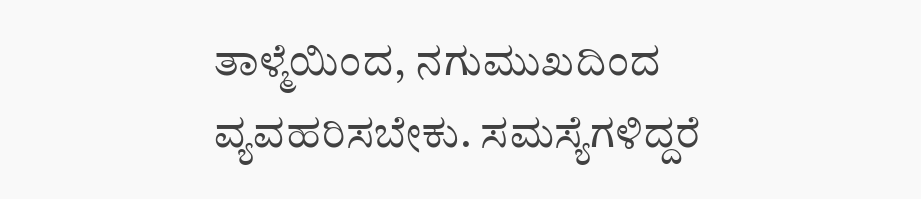ತಾಳ್ಮೆಯಿಂದ, ನಗುಮುಖದಿಂದ ವ್ಯವಹರಿಸಬೇಕು. ಸಮಸ್ಯೆಗಳಿದ್ದರೆ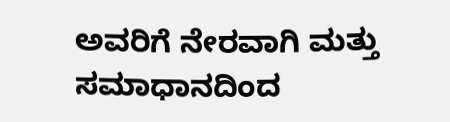ಅವರಿಗೆ ನೇರವಾಗಿ ಮತ್ತು ಸಮಾಧಾನದಿಂದ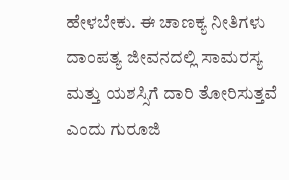ಹೇಳಬೇಕು. ಈ ಚಾಣಕ್ಯ ನೀತಿಗಳು ದಾಂಪತ್ಯ ಜೀವನದಲ್ಲಿ ಸಾಮರಸ್ಯ ಮತ್ತು ಯಶಸ್ಸಿಗೆ ದಾರಿ ತೋರಿಸುತ್ತವೆ ಎಂದು ಗುರೂಜಿ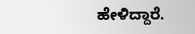ಹೇಳಿದ್ದಾರೆ.